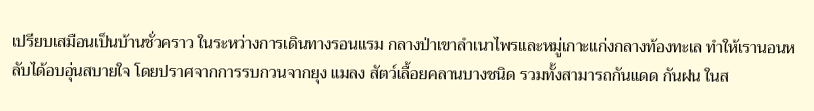เปรียบเสมือนเป็นบ้านชั่วคราว ในระหว่างการเดินทางรอนแรม กลางป่าเขาลำเนาไพรและหมู่เกาะแก่งกลางท้องทะเล ทำให้เรานอนหลับได้อบอุ่นสบายใจ โดยปราศจากการรบกวนจากยุง แมลง สัตว์เลื้อยคลานบางชนิด รวมทั้งสามารถกันแดด กันฝน ในส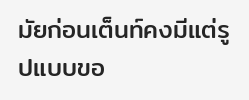มัยก่อนเต็นท์คงมีแต่รูปแบบขอ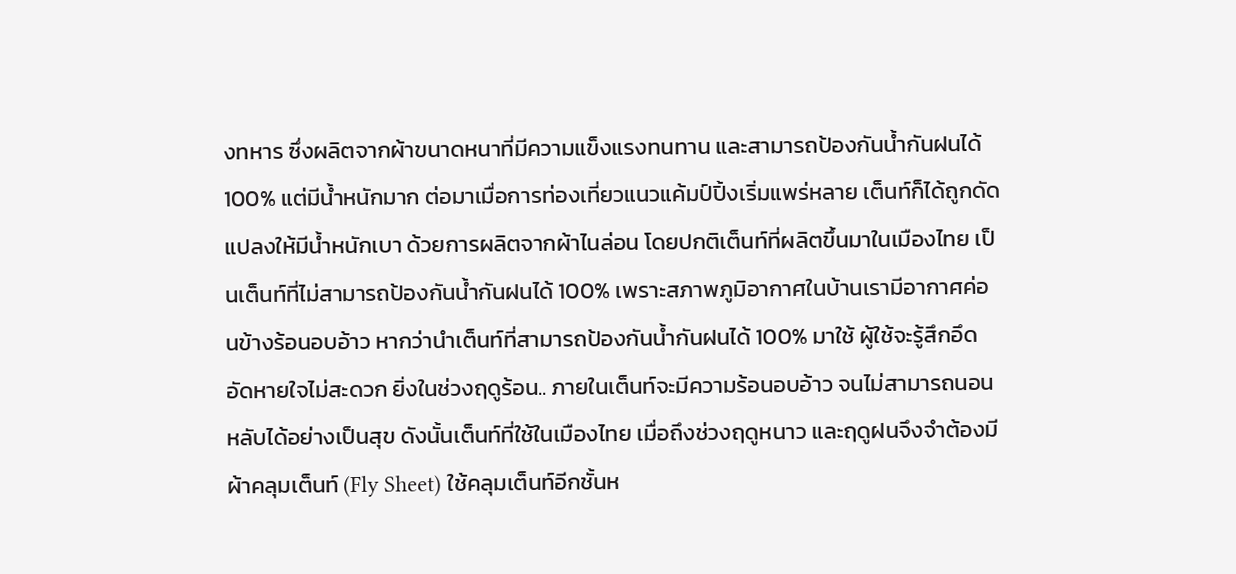งทหาร ซึ่งผลิตจากผ้าขนาดหนาที่มีความแข็งแรงทนทาน และสามารถป้องกันน้ำกันฝนได้ 100% แต่มีน้ำหนักมาก ต่อมาเมื่อการท่องเที่ยวแนวแค้มป์ปิ้งเริ่มแพร่หลาย เต็นท์ก็ได้ถูกดัดแปลงให้มีน้ำหนักเบา ด้วยการผลิตจากผ้าไนล่อน โดยปกติเต็นท์ที่ผลิตขึ้นมาในเมืองไทย เป็นเต็นท์ที่ไม่สามารถป้องกันน้ำกันฝนได้ 100% เพราะสภาพภูมิอากาศในบ้านเรามีอากาศค่อนข้างร้อนอบอ้าว หากว่านำเต็นท์ที่สามารถป้องกันน้ำกันฝนได้ 100% มาใช้ ผู้ใช้จะรู้สึกอึดอัดหายใจไม่สะดวก ยิ่งในช่วงฤดูร้อน.. ภายในเต็นท์จะมีความร้อนอบอ้าว จนไม่สามารถนอนหลับได้อย่างเป็นสุข ดังนั้นเต็นท์ที่ใช้ในเมืองไทย เมื่อถึงช่วงฤดูหนาว และฤดูฝนจึงจำต้องมีผ้าคลุมเต็นท์ (Fly Sheet) ใช้คลุมเต็นท์อีกชั้นห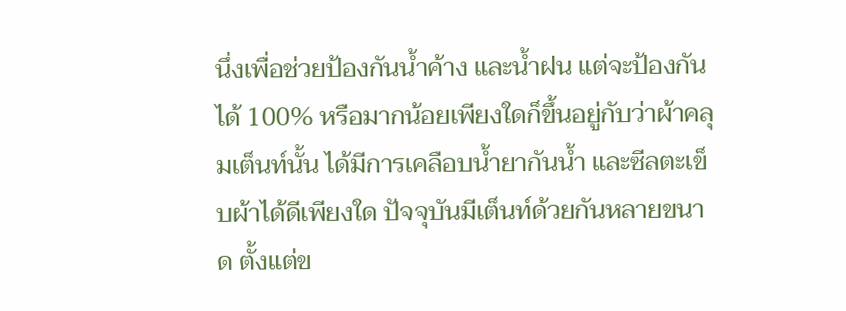นึ่งเพื่อช่วยป้องกันน้ำค้าง และน้ำฝน แต่จะป้องกันได้ 100% หรือมากน้อยเพียงใดก็ขึ้นอยู่กับว่าผ้าคลุมเต็นท์นั้น ได้มีการเคลือบน้ำยากันน้ำ และซีลตะเข็บผ้าได้ดีเพียงใด ปัจจุบันมีเต็นท์ด้วยกันหลายขนาด ตั้งแต่ข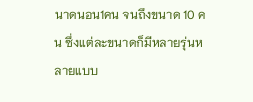นาดนอน1คน จนถึงขนาด 10 คน ซึ่งแต่ละขนาดก็มีหลายรุ่นหลายแบบ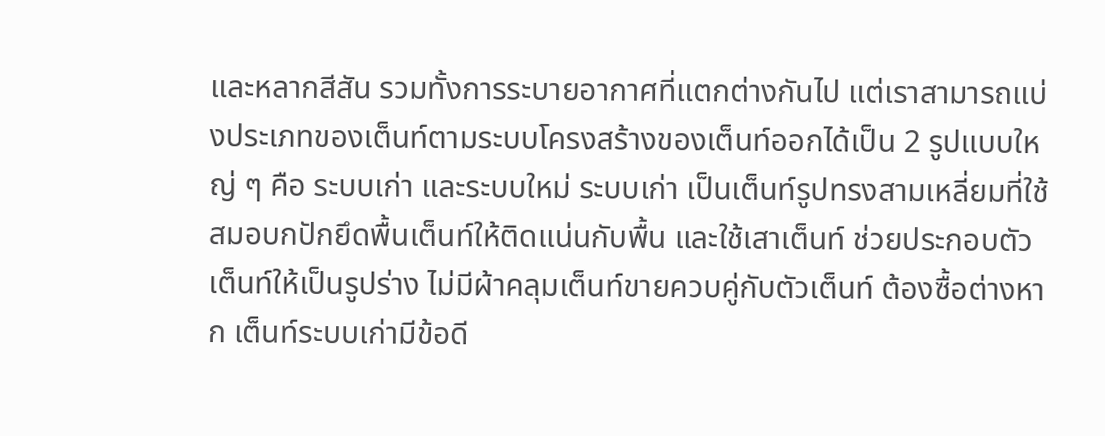และหลากสีสัน รวมทั้งการระบายอากาศที่แตกต่างกันไป แต่เราสามารถแบ่งประเภทของเต็นท์ตามระบบโครงสร้างของเต็นท์ออกได้เป็น 2 รูปแบบใหญ่ ๆ คือ ระบบเก่า และระบบใหม่ ระบบเก่า เป็นเต็นท์รูปทรงสามเหลี่ยมที่ใช้สมอบกปักยึดพื้นเต็นท์ให้ติดแน่นกับพื้น และใช้เสาเต็นท์ ช่วยประกอบตัวเต็นท์ให้เป็นรูปร่าง ไม่มีผ้าคลุมเต็นท์ขายควบคู่กับตัวเต็นท์ ต้องซื้อต่างหาก เต็นท์ระบบเก่ามีข้อดี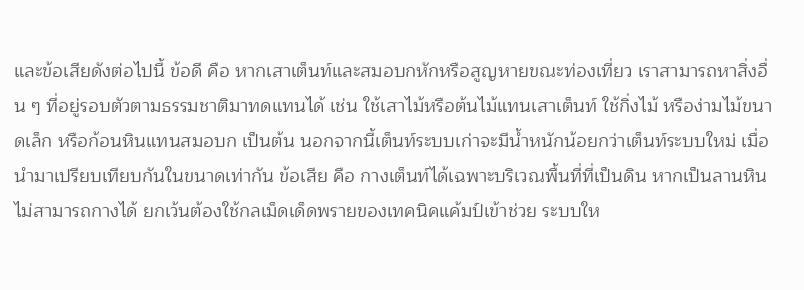และข้อเสียดังต่อไปนี้ ข้อดี คือ หากเสาเต็นท์และสมอบกหักหรือสูญหายขณะท่องเที่ยว เราสามารถหาสิ่งอื่น ๆ ที่อยู่รอบตัวตามธรรมชาติมาทดแทนได้ เช่น ใช้เสาไม้หรือต้นไม้แทนเสาเต็นท์ ใช้กิ่งไม้ หรือง่ามไม้ขนาดเล็ก หรือก้อนหินแทนสมอบก เป็นต้น นอกจากนี้เต็นท์ระบบเก่าจะมีน้ำหนักน้อยกว่าเต็นท์ระบบใหม่ เมื่อนำมาเปรียบเทียบกันในขนาดเท่ากัน ข้อเสีย คือ กางเต็นท์ได้เฉพาะบริเวณพื้นที่ที่เป็นดิน หากเป็นลานหินไม่สามารถกางได้ ยกเว้นต้องใช้กลเม็ดเด็ดพรายของเทคนิคแค้มป์เข้าช่วย ระบบให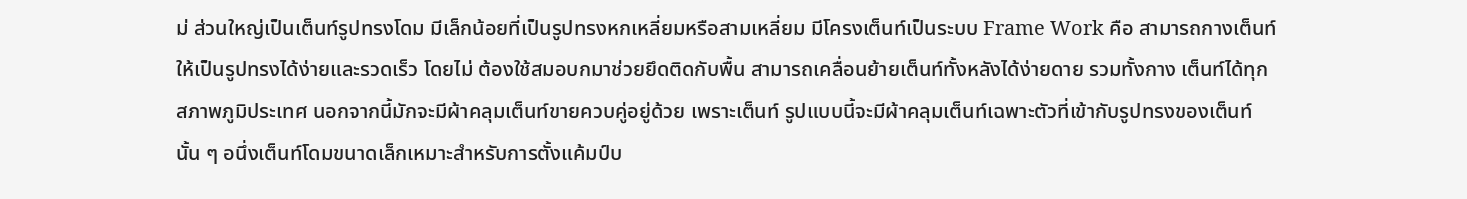ม่ ส่วนใหญ่เป็นเต็นท์รูปทรงโดม มีเล็กน้อยที่เป็นรูปทรงหกเหลี่ยมหรือสามเหลี่ยม มีโครงเต็นท์เป็นระบบ Frame Work คือ สามารถกางเต็นท์ให้เป็นรูปทรงได้ง่ายและรวดเร็ว โดยไม่ ต้องใช้สมอบกมาช่วยยึดติดกับพื้น สามารถเคลื่อนย้ายเต็นท์ทั้งหลังได้ง่ายดาย รวมทั้งกาง เต็นท์ได้ทุกสภาพภูมิประเทศ นอกจากนี้มักจะมีผ้าคลุมเต็นท์ขายควบคู่อยู่ด้วย เพราะเต็นท์ รูปแบบนี้จะมีผ้าคลุมเต็นท์เฉพาะตัวที่เข้ากับรูปทรงของเต็นท์นั้น ๆ อนึ่งเต็นท์โดมขนาดเล็กเหมาะสำหรับการตั้งแค้มป์บ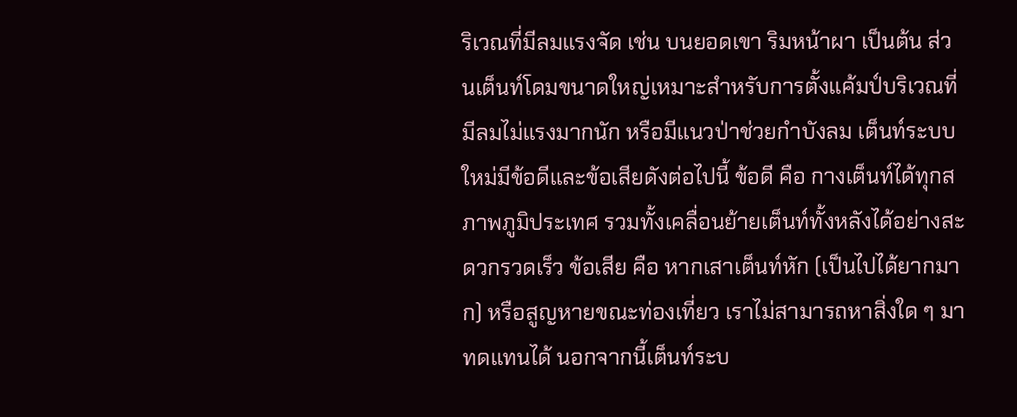ริเวณที่มีลมแรงจัด เช่น บนยอดเขา ริมหน้าผา เป็นต้น ส่วนเต็นท์โดมขนาดใหญ่เหมาะสำหรับการตั้งแค้มป์บริเวณที่มีลมไม่แรงมากนัก หรือมีแนวป่าช่วยกำบังลม เต็นท์ระบบใหม่มีข้อดีและข้อเสียดังต่อไปนี้ ข้อดี คือ กางเต็นท์ได้ทุกสภาพภูมิประเทศ รวมทั้งเคลื่อนย้ายเต็นท์ทั้งหลังได้อย่างสะดวกรวดเร็ว ข้อเสีย คือ หากเสาเต็นท์หัก (เป็นไปได้ยากมาก) หรือสูญหายขณะท่องเที่ยว เราไม่สามารถหาสิ่งใด ๆ มาทดแทนได้ นอกจากนี้เต็นท์ระบ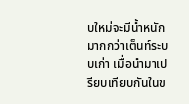บใหม่จะมีน้ำหนักมากกว่าเต็นท์ระบบเก่า เมื่อนำมาเปรียบเทียบกันในข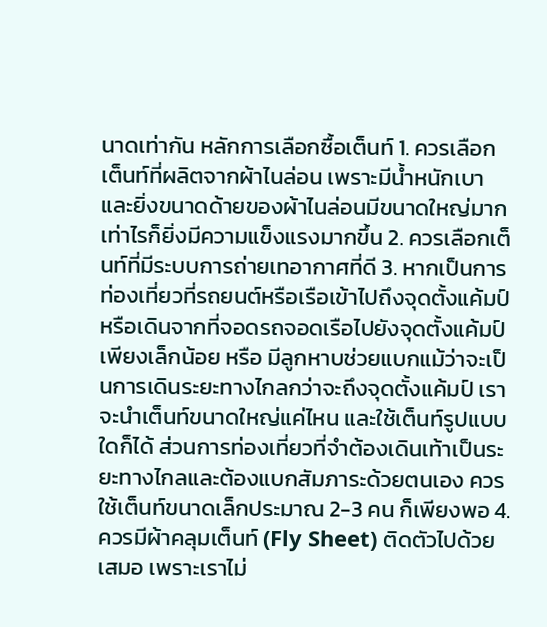นาดเท่ากัน หลักการเลือกซื้อเต็นท์ 1. ควรเลือกเต็นท์ที่ผลิตจากผ้าไนล่อน เพราะมีน้ำหนักเบา และยิ่งขนาดด้ายของผ้าไนล่อนมีขนาดใหญ่มากเท่าไรก็ยิ่งมีความแข็งแรงมากขึ้น 2. ควรเลือกเต็นท์ที่มีระบบการถ่ายเทอากาศที่ดี 3. หากเป็นการท่องเที่ยวที่รถยนต์หรือเรือเข้าไปถึงจุดตั้งแค้มป์ หรือเดินจากที่จอดรถจอดเรือไปยังจุดตั้งแค้มป์เพียงเล็กน้อย หรือ มีลูกหาบช่วยแบกแม้ว่าจะเป็นการเดินระยะทางไกลกว่าจะถึงจุดตั้งแค้มป์ เราจะนำเต็นท์ขนาดใหญ่แค่ไหน และใช้เต็นท์รูปแบบใดก็ได้ ส่วนการท่องเที่ยวที่จำต้องเดินเท้าเป็นระยะทางไกลและต้องแบกสัมภาระด้วยตนเอง ควรใช้เต็นท์ขนาดเล็กประมาณ 2-3 คน ก็เพียงพอ 4. ควรมีผ้าคลุมเต็นท์ (Fly Sheet) ติดตัวไปด้วยเสมอ เพราะเราไม่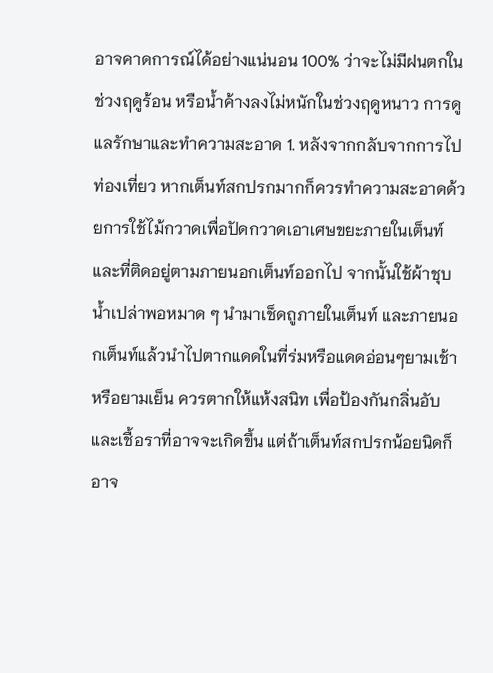อาจคาดการณ์ได้อย่างแน่นอน 100% ว่าจะไม่มีฝนตกในช่วงฤดูร้อน หรือน้ำค้างลงไม่หนักในช่วงฤดูหนาว การดูแลรักษาและทำความสะอาด 1. หลังจากกลับจากการไปท่องเที่ยว หากเต็นท์สกปรกมากก็ควรทำความสะอาดด้วยการใช้ไม้กวาดเพื่อปัดกวาดเอาเศษขยะภายในเต็นท์ และที่ติดอยู่ตามภายนอกเต็นท์ออกไป จากนั้นใช้ผ้าชุบน้ำเปล่าพอหมาด ๆ นำมาเช็ดถูภายในเต็นท์ และภายนอกเต็นท์แล้วนำไปตากแดดในที่ร่มหรือแดดอ่อนๆยามเช้าหรือยามเย็น ควรตากให้แห้งสนิท เพื่อป้องกันกลิ่นอับและเชื้อราที่อาจจะเกิดขึ้น แต่ถ้าเต็นท์สกปรกน้อยนิดก็อาจ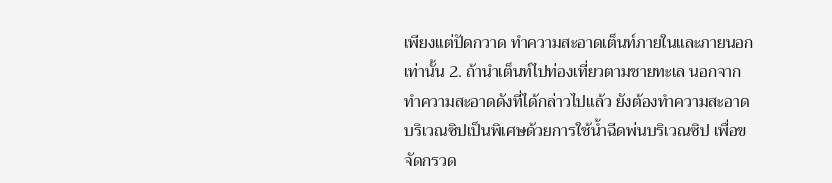เพียงแต่ปัดกวาด ทำความสะอาดเต็นท์ภายในและภายนอกเท่านั้น 2. ถ้านำเต็นท์ไปท่องเที่ยวตามชายทะเล นอกจากทำความสะอาดดังที่ได้กล่าวไปแล้ว ยังต้องทำความสะอาดบริเวณซิปเป็นพิเศษด้วยการใช้น้ำฉีดพ่นบริเวณซิป เพื่อขจัดกรวด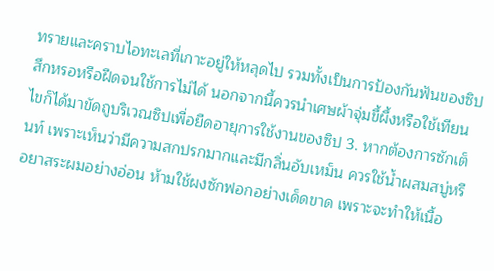ทรายและคราบไอทะเลที่เกาะอยู่ให้หลุดไป รวมทั้งเป็นการป้องกันฟันของซิปสึกหรอหรือฝืดจนใช้การไม่ได้ นอกจากนี้ควรนำเศษผ้าจุ่มขึ้ผึ้งหรือใช้เทียนไขก็ได้มาขัดถูบริเวณซิปเพื่อยืดอายุการใช้งานของซิป 3. หากต้องการซักเต็นท์ เพราะเห็นว่ามีความสกปรกมากและมีกลิ่นอับเหม็น ควรใช้น้ำผสมสบู่หรือยาสระผมอย่างอ่อน ห้ามใช้ผงซักฟอกอย่างเด็ดขาด เพราะจะทำให้เนื้อ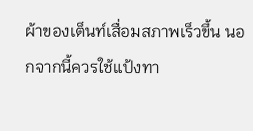ผ้าของเต็นท์เสื่อมสภาพเร็วขึ้น นอกจากนี้ควรใช้แป้งทา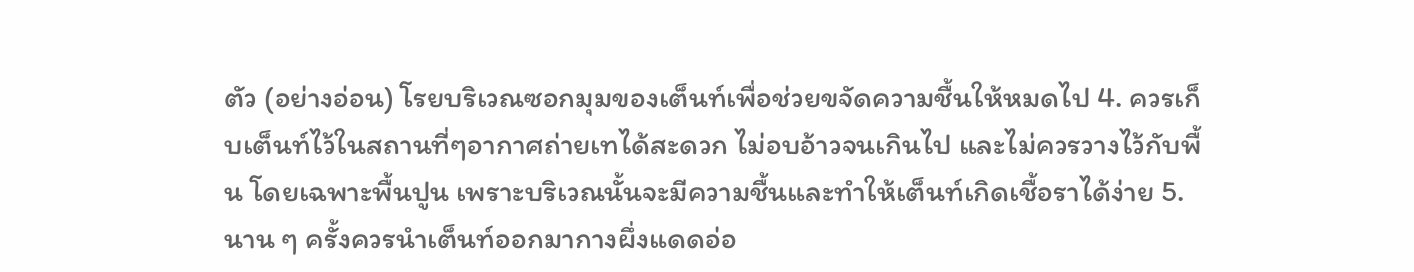ตัว (อย่างอ่อน) โรยบริเวณซอกมุมของเต็นท์เพื่อช่วยขจัดความชื้นให้หมดไป 4. ควรเก็บเต็นท์ไว้ในสถานที่ๆอากาศถ่ายเทได้สะดวก ไม่อบอ้าวจนเกินไป และไม่ควรวางไว้กับพื้น โดยเฉพาะพื้นปูน เพราะบริเวณนั้นจะมีความชื้นและทำให้เต็นท์เกิดเชื้อราได้ง่าย 5. นาน ๆ ครั้งควรนำเต็นท์ออกมากางผึ่งแดดอ่อ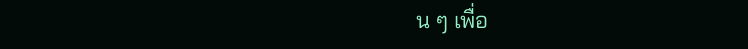น ๆ เพื่อ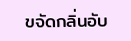ขจัดกลิ่นอับ